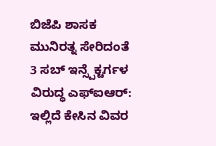ಬಿಜೆಪಿ ಶಾಸಕ ಮುನಿರತ್ನ ಸೇರಿದಂತೆ 3 ಸಬ್ ಇನ್ಸ್ಪೆಕ್ಟರ್ಗಳ ವಿರುದ್ಧ ಎಫ್ಐಆರ್: ಇಲ್ಲಿದೆ ಕೇಸಿನ ವಿವರ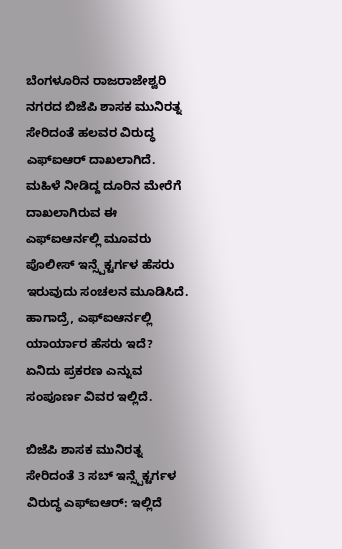ಬೆಂಗಳೂರಿನ ರಾಜರಾಜೇಶ್ವರಿ ನಗರದ ಬಿಜೆಪಿ ಶಾಸಕ ಮುನಿರತ್ನ ಸೇರಿದಂತೆ ಹಲವರ ವಿರುದ್ಧ ಎಫ್ಐಆರ್ ದಾಖಲಾಗಿದೆ. ಮಹಿಳೆ ನೀಡಿದ್ದ ದೂರಿನ ಮೇರೆಗೆ ದಾಖಲಾಗಿರುವ ಈ ಎಫ್ಐಆರ್ನಲ್ಲಿ ಮೂವರು ಪೊಲೀಸ್ ಇನ್ಸ್ಪೆಕ್ಟರ್ಗಳ ಹೆಸರು ಇರುವುದು ಸಂಚಲನ ಮೂಡಿಸಿದೆ. ಹಾಗಾದ್ರೆ, ಎಫ್ಐಆರ್ನಲ್ಲಿ ಯಾರ್ಯಾರ ಹೆಸರು ಇದೆ? ಏನಿದು ಪ್ರಕರಣ ಎನ್ನುವ ಸಂಪೂರ್ಣ ವಿವರ ಇಲ್ಲಿದೆ.

ಬಿಜೆಪಿ ಶಾಸಕ ಮುನಿರತ್ನ ಸೇರಿದಂತೆ 3 ಸಬ್ ಇನ್ಸ್ಪೆಕ್ಟರ್ಗಳ ವಿರುದ್ಧ ಎಫ್ಐಆರ್: ಇಲ್ಲಿದೆ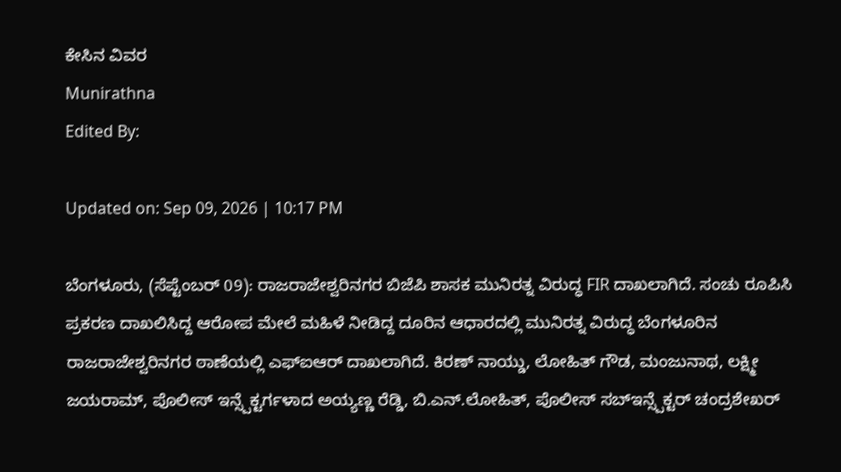ಕೇಸಿನ ವಿವರ
Munirathna
Edited By:

Updated on: Sep 09, 2026 | 10:17 PM

ಬೆಂಗಳೂರು, (ಸೆಪ್ಟೆಂಬರ್ 09): ರಾಜರಾಜೇಶ್ವರಿನಗರ ಬಿಜೆಪಿ ಶಾಸಕ ಮುನಿರತ್ನ ವಿರುದ್ಧ FIR ದಾಖಲಾಗಿದೆ. ಸಂಚು ರೂಪಿಸಿ ಪ್ರಕರಣ ದಾಖಲಿಸಿದ್ದ ಆರೋಪ ಮೇಲೆ ಮಹಿಳೆ ನೀಡಿದ್ದ ದೂರಿನ ಆಧಾರದಲ್ಲಿ ಮುನಿರತ್ನ ವಿರುದ್ಧ ಬೆಂಗಳೂರಿನ ರಾಜರಾಜೇಶ್ವರಿನಗರ ಠಾಣೆಯಲ್ಲಿ ಎಫ್ಐಆರ್ ದಾಖಲಾಗಿದೆ. ಕಿರಣ್ ನಾಯ್ಡು, ಲೋಹಿತ್ ಗೌಡ, ಮಂಜುನಾಥ, ಲಕ್ಷ್ಮೀ ಜಯರಾಮ್, ಪೊಲೀಸ್ ಇನ್ಸ್ಪೆಕ್ಟರ್ಗಳಾದ ಅಯ್ಯಣ್ಣ ರೆಡ್ಡಿ, ಬಿ.ಎನ್.ಲೋಹಿತ್, ಪೊಲೀಸ್ ಸಬ್ಇನ್ಸ್ಪೆಕ್ಟರ್ ಚಂದ್ರಶೇಖರ್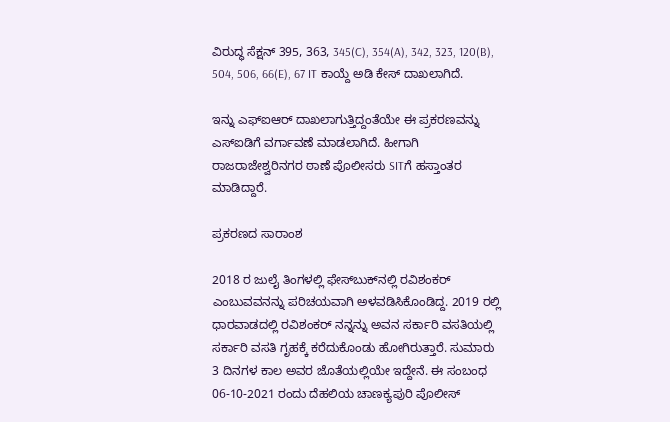ವಿರುದ್ಧ ಸೆಕ್ಷನ್ 395, 363, 345(C), 354(A), 342, 323, 120(B), 504, 506, 66(E), 67 IT ಕಾಯ್ದೆ ಅಡಿ ಕೇಸ್ ದಾಖಲಾಗಿದೆ.

ಇನ್ನು ಎಫ್ಐಆರ್ ದಾಖಲಾಗುತ್ತಿದ್ದಂತೆಯೇ ಈ ಪ್ರಕರಣವನ್ನು ಎಸ್ಐಡಿಗೆ ವರ್ಗಾವಣೆ ಮಾಡಲಾಗಿದೆ. ಹೀಗಾಗಿ ರಾಜರಾಜೇಶ್ವರಿನಗರ ಠಾಣೆ ಪೊಲೀಸರು SITಗೆ ಹಸ್ತಾಂತರ ಮಾಡಿದ್ದಾರೆ.

ಪ್ರಕರಣದ ಸಾರಾಂಶ

2018 ರ ಜುಲೈ ತಿಂಗಳಲ್ಲಿ ಫೇಸ್‌ಬುಕ್‌ನಲ್ಲಿ ರವಿಶಂಕರ್ ಎಂಬುವವನನ್ನು ಪರಿಚಯವಾಗಿ ಅಳವಡಿಸಿಕೊಂಡಿದ್ದ. 2019 ರಲ್ಲಿ ಧಾರವಾಡದಲ್ಲಿ ರವಿಶಂಕರ್ ನನ್ನನ್ನು ಅವನ ಸರ್ಕಾರಿ ವಸತಿಯಲ್ಲಿ ಸರ್ಕಾರಿ ವಸತಿ ಗೃಹಕ್ಕೆ ಕರೆದುಕೊಂಡು ಹೋಗಿರುತ್ತಾರೆ. ಸುಮಾರು 3 ದಿನಗಳ ಕಾಲ ಅವರ ಜೊತೆಯಲ್ಲಿಯೇ ಇದ್ದೇನೆ. ಈ ಸಂಬಂಧ 06-10-2021 ರಂದು ದೆಹಲಿಯ ಚಾಣಕ್ಯಪುರಿ ಪೊಲೀಸ್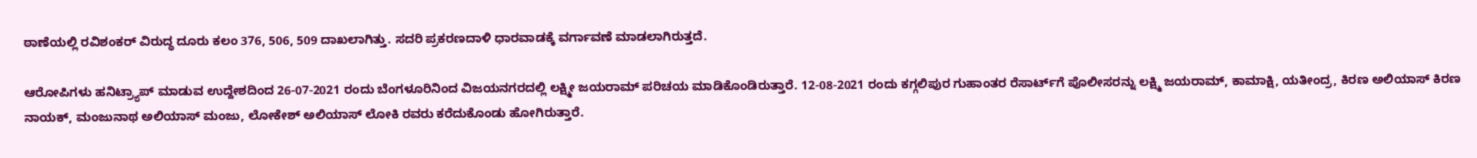ಠಾಣೆಯಲ್ಲಿ ರವಿಶಂಕರ್ ವಿರುದ್ಧ ದೂರು ಕಲಂ 376, 506, 509 ದಾಖಲಾಗಿತ್ತು. ಸದರಿ ಪ್ರಕರಣದಾಳಿ ಧಾರವಾಡಕ್ಕೆ ವರ್ಗಾವಣೆ ಮಾಡಲಾಗಿರುತ್ತದೆ.

ಆರೋಪಿಗಳು ಹನಿಟ್ರ್ಯಾಪ್ ಮಾಡುವ ಉದ್ದೇಶದಿಂದ 26-07-2021 ರಂದು ಬೆಂಗಳೂರಿನಿಂದ ವಿಜಯನಗರದಲ್ಲಿ ಲಕ್ಷ್ಮೀ ಜಯರಾಮ್ ಪರಿಚಯ ಮಾಡಿಕೊಂಡಿರುತ್ತಾರೆ. 12-08-2021 ರಂದು ಕಗ್ಗಲಿಪುರ ಗುಹಾಂತರ ರೆಸಾರ್ಟ್‌ಗೆ ಪೊಲೀಸರನ್ನು ಲಕ್ಷ್ಮಿ ಜಯರಾಮ್, ಕಾಮಾಕ್ಷಿ, ಯತೀಂದ್ರ, ಕಿರಣ ಅಲಿಯಾಸ್ ಕಿರಣ ನಾಯಕ್, ಮಂಜುನಾಥ ಅಲಿಯಾಸ್ ಮಂಜು, ಲೋಕೇಶ್ ಅಲಿಯಾಸ್ ಲೋಕಿ ರವರು ಕರೆದುಕೊಂಡು ಹೋಗಿರುತ್ತಾರೆ.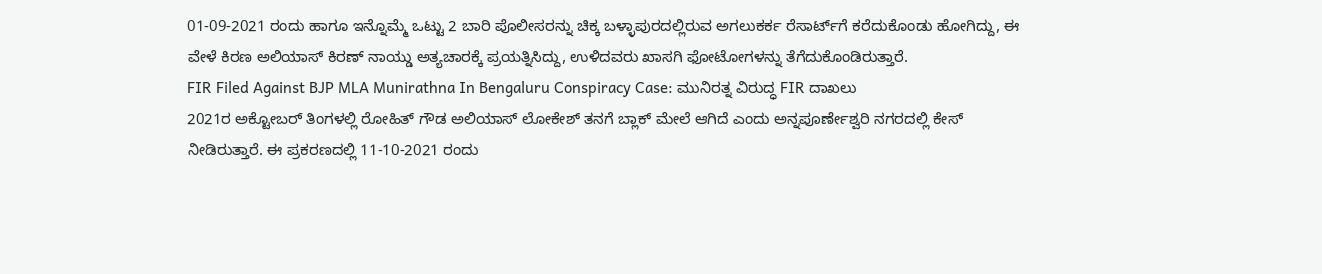01-09-2021 ರಂದು ಹಾಗೂ ಇನ್ನೊಮ್ಮೆ ಒಟ್ಟು 2 ಬಾರಿ ಪೊಲೀಸರನ್ನು ಚಿಕ್ಕ ಬಳ್ಳಾಪುರದಲ್ಲಿರುವ ಅಗಲುಕರ್ಕ ರೆಸಾರ್ಟ್‌ಗೆ ಕರೆದುಕೊಂಡು ಹೋಗಿದ್ದು, ಈ ವೇಳೆ ಕಿರಣ ಅಲಿಯಾಸ್ ಕಿರಣ್ ನಾಯ್ಡು ಅತ್ಯಚಾರಕ್ಕೆ ಪ್ರಯತ್ನಿಸಿದ್ದು, ಉಳಿದವರು ಖಾಸಗಿ ಫೋಟೋಗಳನ್ನು ತೆಗೆದುಕೊಂಡಿರುತ್ತಾರೆ.
FIR Filed Against BJP MLA Munirathna In Bengaluru Conspiracy Case: ಮುನಿರತ್ನ ವಿರುದ್ಧ FIR ದಾಖಲು
2021ರ ಅಕ್ಟೋಬರ್ ತಿಂಗಳಲ್ಲಿ ರೋಹಿತ್‌ ಗೌಡ ಅಲಿಯಾಸ್ ಲೋಕೇಶ್ ತನಗೆ ಬ್ಲಾಕ್ ಮೇಲೆ ಆಗಿದೆ ಎಂದು ಅನ್ನಪೂರ್ಣೇಶ್ವರಿ ನಗರದಲ್ಲಿ ಕೇಸ್ ನೀಡಿರುತ್ತಾರೆ. ಈ ಪ್ರಕರಣದಲ್ಲಿ 11-10-2021 ರಂದು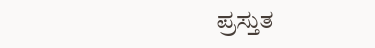ಪ್ರಸ್ತುತ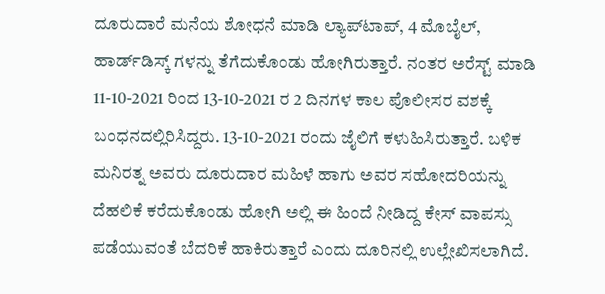ದೂರುದಾರೆ ಮನೆಯ ಶೋಧನೆ ಮಾಡಿ ಲ್ಯಾಪ್‌ಟಾಪ್, 4 ಮೊಬೈಲ್, ಹಾರ್ಡ್‌ಡಿಸ್ಕ್ ಗಳನ್ನು ತೆಗೆದುಕೊಂಡು ಹೋಗಿರುತ್ತಾರೆ. ನಂತರ ಅರೆಸ್ಟ್ ಮಾಡಿ 11-10-2021 ರಿಂದ 13-10-2021 ರ 2 ದಿನಗಳ ಕಾಲ ಪೊಲೀಸರ ವಶಕ್ಕೆ ಬಂಧನದಲ್ಲಿರಿಸಿದ್ದರು. 13-10-2021 ರಂದು ಜೈಲಿಗೆ ಕಳುಹಿಸಿರುತ್ತಾರೆ. ಬಳಿಕ ಮನಿರತ್ನ ಅವರು ದೂರುದಾರ ಮಹಿಳೆ ಹಾಗು ಅವರ ಸಹೋದರಿಯನ್ನು ದೆಹಲಿಕೆ ಕರೆದುಕೊಂಡು ಹೋಗಿ ಅಲ್ಲಿ ಈ ಹಿಂದೆ ನೀಡಿದ್ದ ಕೇಸ್ ವಾಪಸ್ಸು ಪಡೆಯುವಂತೆ ಬೆದರಿಕೆ ಹಾಕಿರುತ್ತಾರೆ ಎಂದು ದೂರಿನಲ್ಲಿ ಉಲ್ಲೇಖಿಸಲಾಗಿದೆ.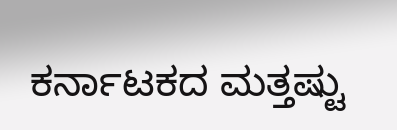ಕರ್ನಾಟಕದ ಮತ್ತಷ್ಟು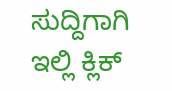ಸುದ್ದಿಗಾಗಿ ಇಲ್ಲಿ ಕ್ಲಿಕ್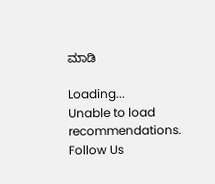ಮಾಡಿ

Loading...
Unable to load recommendations.
Follow Us